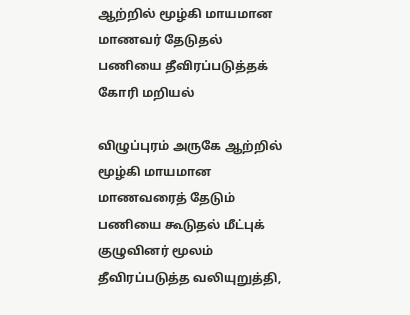ஆற்றில் மூழ்கி மாயமான மாணவர் தேடுதல் பணியை தீவிரப்படுத்தக் கோரி மறியல்

விழுப்புரம் அருகே ஆற்றில் மூழ்கி மாயமான மாணவரைத் தேடும் பணியை கூடுதல் மீட்புக் குழுவினர் மூலம் தீவிரப்படுத்த வலியுறுத்தி,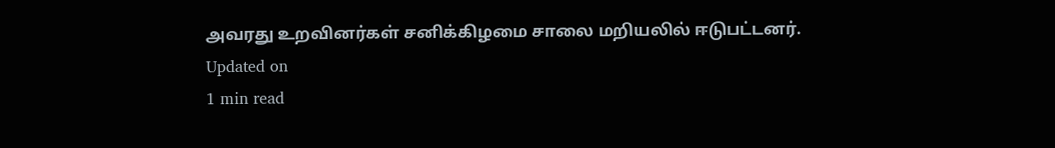அவரது உறவினர்கள் சனிக்கிழமை சாலை மறியலில் ஈடுபட்டனர்.
Updated on
1 min read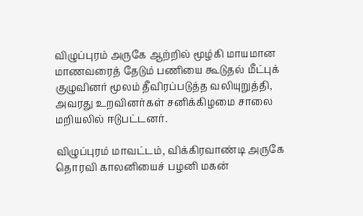விழுப்புரம் அருகே ஆற்றில் மூழ்கி மாயமான மாணவரைத் தேடும் பணியை கூடுதல் மீட்புக் குழுவினர் மூலம் தீவிரப்படுத்த வலியுறுத்தி, அவரது உறவினர்கள் சனிக்கிழமை சாலை மறியலில் ஈடுபட்டனர்.

விழுப்புரம் மாவட்டம், விக்கிரவாண்டி அருகே தொரவி காலனியைச் பழனி மகன்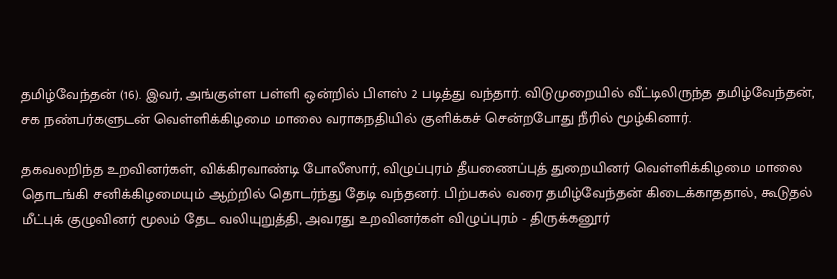தமிழ்வேந்தன் (16). இவர், அங்குள்ள பள்ளி ஒன்றில் பிளஸ் 2 படித்து வந்தார். விடுமுறையில் வீட்டிலிருந்த தமிழ்வேந்தன், சக நண்பர்களுடன் வெள்ளிக்கிழமை மாலை வராகநதியில் குளிக்கச் சென்றபோது நீரில் மூழ்கினார்.

தகவலறிந்த உறவினர்கள், விக்கிரவாண்டி போலீஸார், விழுப்புரம் தீயணைப்புத் துறையினர் வெள்ளிக்கிழமை மாலை தொடங்கி சனிக்கிழமையும் ஆற்றில் தொடர்ந்து தேடி வந்தனர். பிற்பகல் வரை தமிழ்வேந்தன் கிடைக்காததால், கூடுதல் மீட்புக் குழுவினர் மூலம் தேட வலியுறுத்தி, அவரது உறவினர்கள் விழுப்புரம் - திருக்கனூர்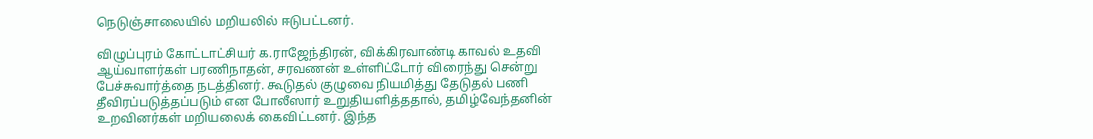நெடுஞ்சாலையில் மறியலில் ஈடுபட்டனர்.

விழுப்புரம் கோட்டாட்சியர் க.ராஜேந்திரன், விக்கிரவாண்டி காவல் உதவி ஆய்வாளர்கள் பரணிநாதன், சரவணன் உள்ளிட்டோர் விரைந்து சென்று பேச்சுவார்த்தை நடத்தினர். கூடுதல் குழுவை நியமித்து தேடுதல் பணி தீவிரப்படுத்தப்படும் என போலீஸார் உறுதியளித்ததால், தமிழ்வேந்தனின் உறவினர்கள் மறியலைக் கைவிட்டனர். இந்த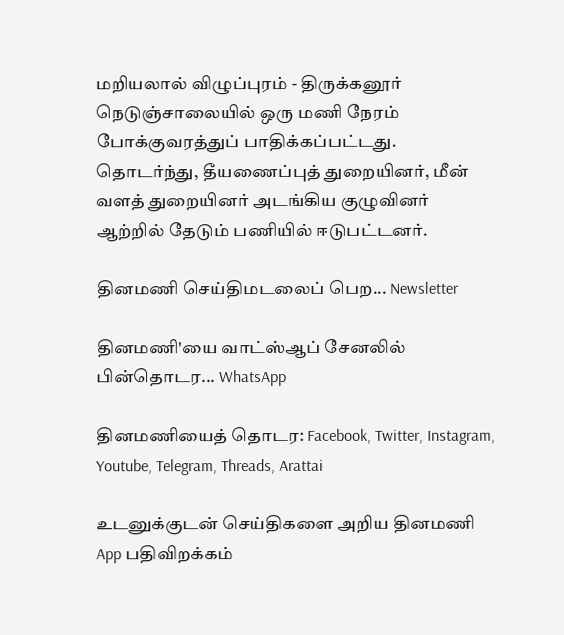மறியலால் விழுப்புரம் - திருக்கனூர் நெடுஞ்சாலையில் ஒரு மணி நேரம் போக்குவரத்துப் பாதிக்கப்பட்டது. தொடர்ந்து, தீயணைப்புத் துறையினர், மீன் வளத் துறையினர் அடங்கிய குழுவினர் ஆற்றில் தேடும் பணியில் ஈடுபட்டனர்.

தினமணி செய்திமடலைப் பெற... Newsletter

தினமணி'யை வாட்ஸ்ஆப் சேனலில் பின்தொடர... WhatsApp

தினமணியைத் தொடர: Facebook, Twitter, Instagram, Youtube, Telegram, Threads, Arattai

உடனுக்குடன் செய்திகளை அறிய தினமணி App பதிவிறக்கம்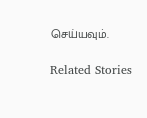செய்யவும்.

Related Stories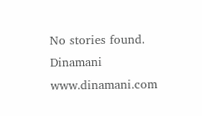No stories found.
Dinamani
www.dinamani.com